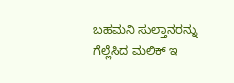ಬಹಮನಿ ಸುಲ್ತಾನರನ್ನು ಗೆಲ್ಲೆಸಿದ ಮಲಿಕ್ ಇ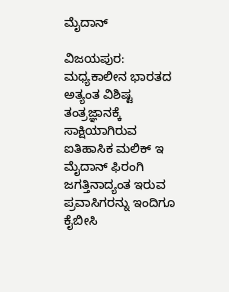ಮೈದಾನ್

ವಿಜಯಪುರ: ಮಧ್ಯಕಾಲೀನ ಭಾರತದ ಅತ್ಯಂತ ವಿಶಿಷ್ಟ ತಂತ್ರಜ್ಞಾನಕ್ಕೆ ಸಾಕ್ಷಿಯಾಗಿರುವ ಐತಿಹಾಸಿಕ ಮಲಿಕ್ ಇ ಮೈದಾನ್ ಫಿರಂಗಿ ಜಗತ್ತಿನಾದ್ಯಂತ ಇರುವ ಪ್ರವಾಸಿಗರನ್ನು ಇಂದಿಗೂ ಕೈಬೀಸಿ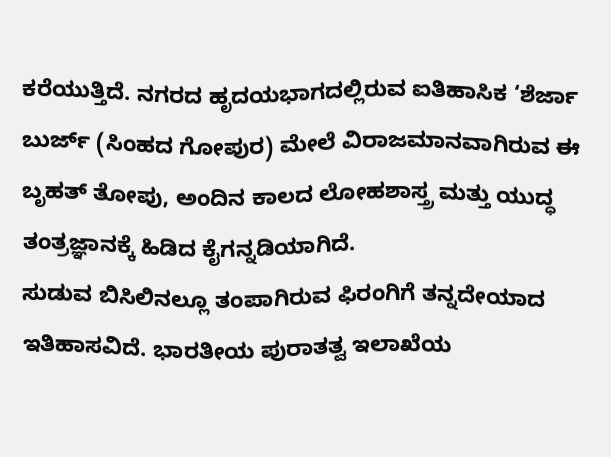ಕರೆಯುತ್ತಿದೆ. ನಗರದ ಹೃದಯಭಾಗದಲ್ಲಿರುವ ಐತಿಹಾಸಿಕ ‘ಶೆರ್ಜಾ ಬುರ್ಜ್ (ಸಿಂಹದ ಗೋಪುರ) ಮೇಲೆ ವಿರಾಜಮಾನವಾಗಿರುವ ಈ ಬೃಹತ್ ತೋಪು, ಅಂದಿನ ಕಾಲದ ಲೋಹಶಾಸ್ತ್ರ ಮತ್ತು ಯುದ್ಧ ತಂತ್ರಜ್ಞಾನಕ್ಕೆ ಹಿಡಿದ ಕೈಗನ್ನಡಿಯಾಗಿದೆ.
ಸುಡುವ ಬಿಸಿಲಿನಲ್ಲೂ ತಂಪಾಗಿರುವ ಫಿರಂಗಿಗೆ ತನ್ನದೇಯಾದ ಇತಿಹಾಸವಿದೆ. ಭಾರತೀಯ ಪುರಾತತ್ವ ಇಲಾಖೆಯ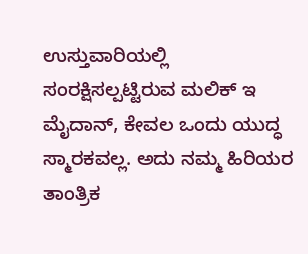ಉಸ್ತುವಾರಿಯಲ್ಲಿ ಸಂರಕ್ಷಿಸಲ್ಪಟ್ಟಿರುವ ಮಲಿಕ್ ಇ ಮೈದಾನ್, ಕೇವಲ ಒಂದು ಯುದ್ಧ ಸ್ಮಾರಕವಲ್ಲ. ಅದು ನಮ್ಮ ಹಿರಿಯರ ತಾಂತ್ರಿಕ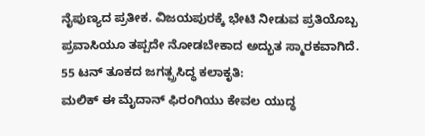ನೈಪುಣ್ಯದ ಪ್ರತೀಕ. ವಿಜಯಪುರಕ್ಕೆ ಭೇಟಿ ನೀಡುವ ಪ್ರತಿಯೊಬ್ಬ ಪ್ರವಾಸಿಯೂ ತಪ್ಪದೇ ನೋಡಬೇಕಾದ ಅದ್ಭುತ ಸ್ಮಾರಕವಾಗಿದೆ.
55 ಟನ್ ತೂಕದ ಜಗತ್ಪ್ರಸಿದ್ಧ ಕಲಾಕೃತಿ:
ಮಲಿಕ್ ಈ ಮೈದಾನ್ ಫಿರಂಗಿಯು ಕೇವಲ ಯುದ್ಧ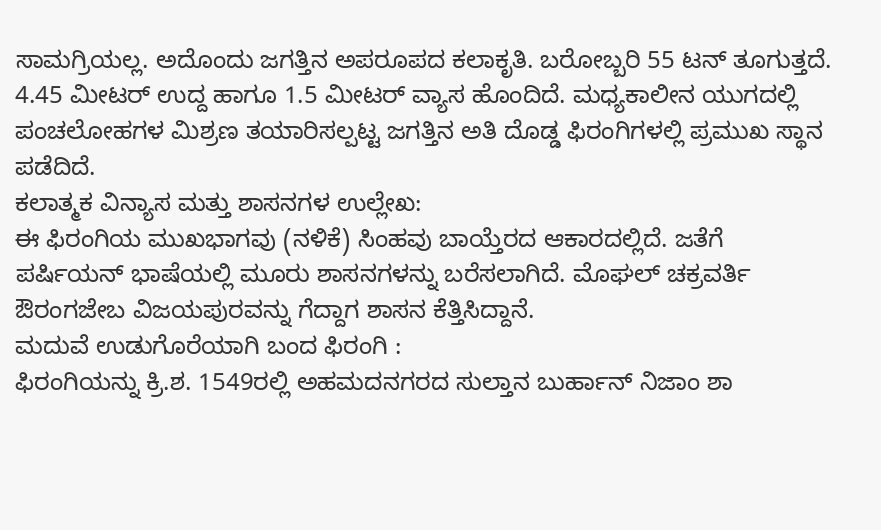ಸಾಮಗ್ರಿಯಲ್ಲ. ಅದೊಂದು ಜಗತ್ತಿನ ಅಪರೂಪದ ಕಲಾಕೃತಿ. ಬರೋಬ್ಬರಿ 55 ಟನ್ ತೂಗುತ್ತದೆ. 4.45 ಮೀಟರ್ ಉದ್ದ ಹಾಗೂ 1.5 ಮೀಟರ್ ವ್ಯಾಸ ಹೊಂದಿದೆ. ಮಧ್ಯಕಾಲೀನ ಯುಗದಲ್ಲಿ ಪಂಚಲೋಹಗಳ ಮಿಶ್ರಣ ತಯಾರಿಸಲ್ಪಟ್ಟ ಜಗತ್ತಿನ ಅತಿ ದೊಡ್ಡ ಫಿರಂಗಿಗಳಲ್ಲಿ ಪ್ರಮುಖ ಸ್ಥಾನ ಪಡೆದಿದೆ.
ಕಲಾತ್ಮಕ ವಿನ್ಯಾಸ ಮತ್ತು ಶಾಸನಗಳ ಉಲ್ಲೇಖ:
ಈ ಫಿರಂಗಿಯ ಮುಖಭಾಗವು (ನಳಿಕೆ) ಸಿಂಹವು ಬಾಯ್ತೆರದ ಆಕಾರದಲ್ಲಿದೆ. ಜತೆಗೆ ಪರ್ಷಿಯನ್ ಭಾಷೆಯಲ್ಲಿ ಮೂರು ಶಾಸನಗಳನ್ನು ಬರೆಸಲಾಗಿದೆ. ಮೊಘಲ್ ಚಕ್ರವರ್ತಿ ಔರಂಗಜೇಬ ವಿಜಯಪುರವನ್ನು ಗೆದ್ದಾಗ ಶಾಸನ ಕೆತ್ತಿಸಿದ್ದಾನೆ.
ಮದುವೆ ಉಡುಗೊರೆಯಾಗಿ ಬಂದ ಫಿರಂಗಿ :
ಫಿರಂಗಿಯನ್ನು ಕ್ರಿ.ಶ. 1549ರಲ್ಲಿ ಅಹಮದನಗರದ ಸುಲ್ತಾನ ಬುರ್ಹಾನ್ ನಿಜಾಂ ಶಾ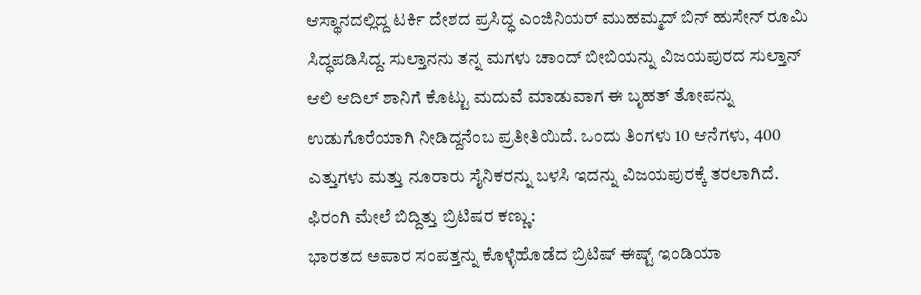ಆಸ್ಥಾನದಲ್ಲಿದ್ದ ಟರ್ಕಿ ದೇಶದ ಪ್ರಸಿದ್ಧ ಎಂಜಿನಿಯರ್ ಮುಹಮ್ಮದ್ ಬಿನ್ ಹುಸೇನ್ ರೂಮಿ ಸಿದ್ಧಪಡಿಸಿದ್ದ. ಸುಲ್ತಾನನು ತನ್ನ ಮಗಳು ಚಾಂದ್ ಬೀಬಿಯನ್ನು ವಿಜಯಪುರದ ಸುಲ್ತಾನ್ ಆಲಿ ಆದಿಲ್ ಶಾನಿಗೆ ಕೊಟ್ಟು ಮದುವೆ ಮಾಡುವಾಗ ಈ ಬೃಹತ್ ತೋಪನ್ನು ಉಡುಗೊರೆಯಾಗಿ ನೀಡಿದ್ದನೆಂಬ ಪ್ರತೀತಿಯಿದೆ. ಒಂದು ತಿಂಗಳು 10 ಆನೆಗಳು, 400 ಎತ್ತುಗಳು ಮತ್ತು ನೂರಾರು ಸೈನಿಕರನ್ನು ಬಳಸಿ ಇದನ್ನು ವಿಜಯಪುರಕ್ಕೆ ತರಲಾಗಿದೆ.
ಫಿರಂಗಿ ಮೇಲೆ ಬಿದ್ದಿತ್ತು ಬ್ರಿಟಿಷರ ಕಣ್ಣು:
ಭಾರತದ ಅಪಾರ ಸಂಪತ್ತನ್ನು ಕೊಳ್ಳೆಹೊಡೆದ ಬ್ರಿಟಿಷ್ ಈಷ್ಟ್ ಇಂಡಿಯಾ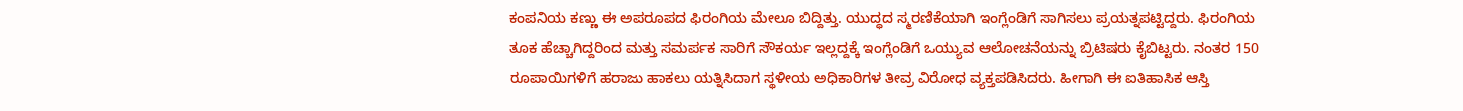ಕಂಪನಿಯ ಕಣ್ಣು ಈ ಅಪರೂಪದ ಫಿರಂಗಿಯ ಮೇಲೂ ಬಿದ್ದಿತ್ತು. ಯುದ್ಧದ ಸ್ಮರಣಿಕೆಯಾಗಿ ಇಂಗ್ಲೆಂಡಿಗೆ ಸಾಗಿಸಲು ಪ್ರಯತ್ನಪಟ್ಟಿದ್ದರು. ಫಿರಂಗಿಯ ತೂಕ ಹೆಚ್ಚಾಗಿದ್ದರಿಂದ ಮತ್ತು ಸಮರ್ಪಕ ಸಾರಿಗೆ ಸೌಕರ್ಯ ಇಲ್ಲದ್ದಕ್ಕೆ ಇಂಗ್ಲೆಂಡಿಗೆ ಒಯ್ಯುವ ಆಲೋಚನೆಯನ್ನು ಬ್ರಿಟಿಷರು ಕೈಬಿಟ್ಟರು. ನಂತರ 150 ರೂಪಾಯಿಗಳಿಗೆ ಹರಾಜು ಹಾಕಲು ಯತ್ನಿಸಿದಾಗ ಸ್ಥಳೀಯ ಅಧಿಕಾರಿಗಳ ತೀವ್ರ ವಿರೋಧ ವ್ಯಕ್ತಪಡಿಸಿದರು. ಹೀಗಾಗಿ ಈ ಐತಿಹಾಸಿಕ ಆಸ್ತಿ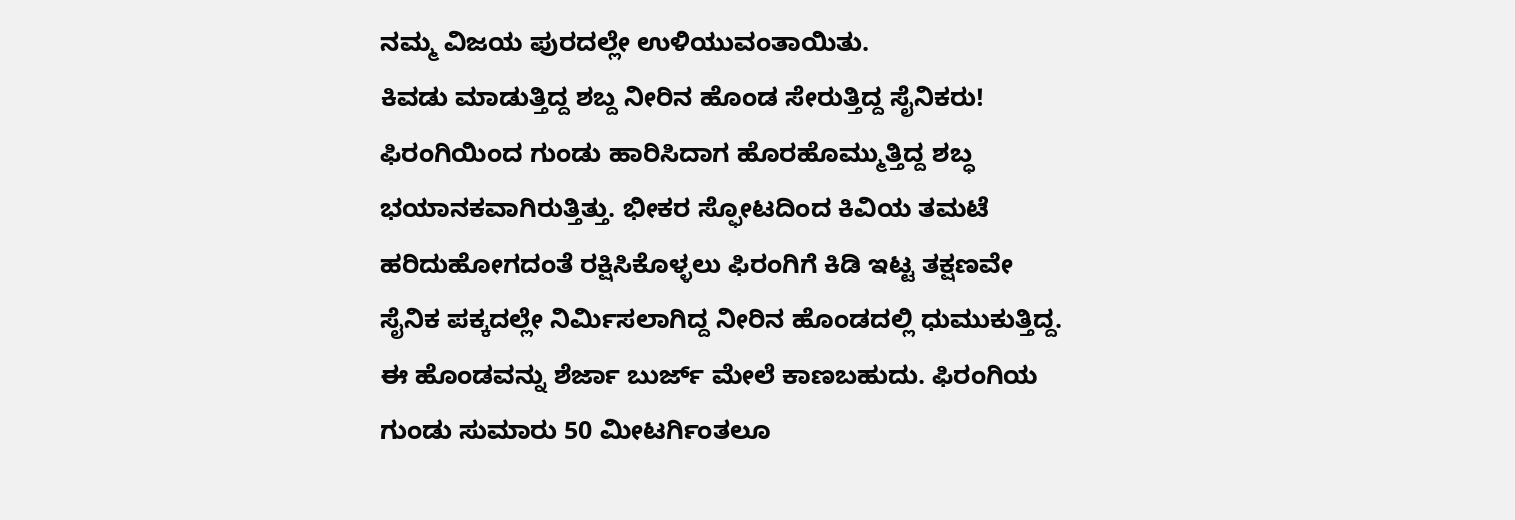ನಮ್ಮ ವಿಜಯ ಪುರದಲ್ಲೇ ಉಳಿಯುವಂತಾಯಿತು.
ಕಿವಡು ಮಾಡುತ್ತಿದ್ದ ಶಬ್ದ ನೀರಿನ ಹೊಂಡ ಸೇರುತ್ತಿದ್ದ ಸೈನಿಕರು!
ಫಿರಂಗಿಯಿಂದ ಗುಂಡು ಹಾರಿಸಿದಾಗ ಹೊರಹೊಮ್ಮುತ್ತಿದ್ದ ಶಬ್ಧ ಭಯಾನಕವಾಗಿರುತ್ತಿತ್ತು. ಭೀಕರ ಸ್ಫೋಟದಿಂದ ಕಿವಿಯ ತಮಟೆ ಹರಿದುಹೋಗದಂತೆ ರಕ್ಷಿಸಿಕೊಳ್ಳಲು ಫಿರಂಗಿಗೆ ಕಿಡಿ ಇಟ್ಟ ತಕ್ಷಣವೇ ಸೈನಿಕ ಪಕ್ಕದಲ್ಲೇ ನಿರ್ಮಿಸಲಾಗಿದ್ದ ನೀರಿನ ಹೊಂಡದಲ್ಲಿ ಧುಮುಕುತ್ತಿದ್ದ. ಈ ಹೊಂಡವನ್ನು ಶೆರ್ಜಾ ಬುರ್ಜ್ ಮೇಲೆ ಕಾಣಬಹುದು. ಫಿರಂಗಿಯ ಗುಂಡು ಸುಮಾರು 50 ಮೀಟರ್ಗಿಂತಲೂ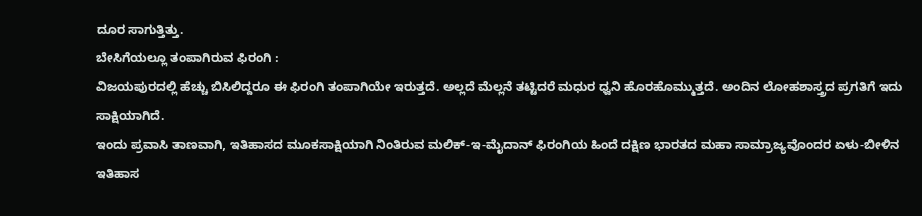ದೂರ ಸಾಗುತ್ತಿತ್ತು.
ಬೇಸಿಗೆಯಲ್ಲೂ ತಂಪಾಗಿರುವ ಫಿರಂಗಿ :
ವಿಜಯಪುರದಲ್ಲಿ ಹೆಚ್ಚು ಬಿಸಿಲಿದ್ದರೂ ಈ ಫಿರಂಗಿ ತಂಪಾಗಿಯೇ ಇರುತ್ತದೆ. ಅಲ್ಲದೆ ಮೆಲ್ಲನೆ ತಟ್ಟಿದರೆ ಮಧುರ ಧ್ವನಿ ಹೊರಹೊಮ್ಮುತ್ತದೆ. ಅಂದಿನ ಲೋಹಶಾಸ್ತ್ರದ ಪ್ರಗತಿಗೆ ಇದು ಸಾಕ್ಷಿಯಾಗಿದೆ.
ಇಂದು ಪ್ರವಾಸಿ ತಾಣವಾಗಿ, ಇತಿಹಾಸದ ಮೂಕಸಾಕ್ಷಿಯಾಗಿ ನಿಂತಿರುವ ಮಲಿಕ್-ಇ-ಮೈದಾನ್ ಫಿರಂಗಿಯ ಹಿಂದೆ ದಕ್ಷಿಣ ಭಾರತದ ಮಹಾ ಸಾಮ್ರಾಜ್ಯವೊಂದರ ಏಳು-ಬೀಳಿನ ಇತಿಹಾಸ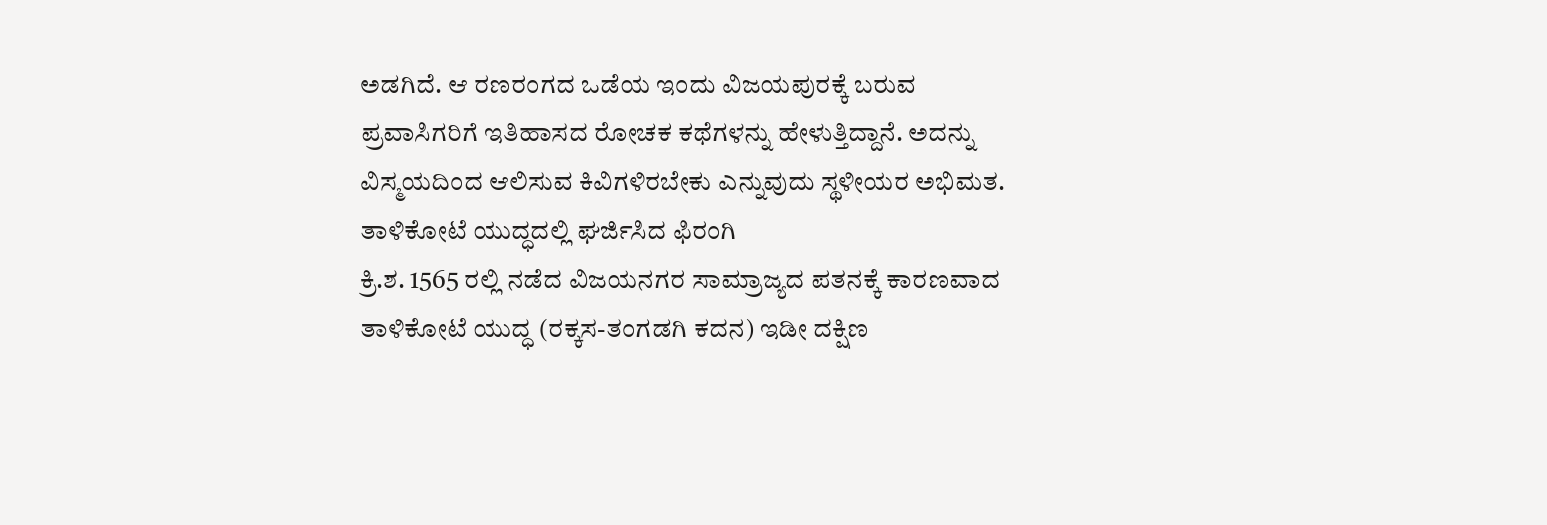ಅಡಗಿದೆ. ಆ ರಣರಂಗದ ಒಡೆಯ ಇಂದು ವಿಜಯಪುರಕ್ಕೆ ಬರುವ ಪ್ರವಾಸಿಗರಿಗೆ ಇತಿಹಾಸದ ರೋಚಕ ಕಥೆಗಳನ್ನು ಹೇಳುತ್ತಿದ್ದಾನೆ. ಅದನ್ನು ವಿಸ್ಮಯದಿಂದ ಆಲಿಸುವ ಕಿವಿಗಳಿರಬೇಕು ಎನ್ನುವುದು ಸ್ಥಳೀಯರ ಅಭಿಮತ.
ತಾಳಿಕೋಟೆ ಯುದ್ಧದಲ್ಲಿ ಘರ್ಜಿಸಿದ ಫಿರಂಗಿ
ಕ್ರಿ.ಶ. 1565 ರಲ್ಲಿ ನಡೆದ ವಿಜಯನಗರ ಸಾಮ್ರಾಜ್ಯದ ಪತನಕ್ಕೆ ಕಾರಣವಾದ ತಾಳಿಕೋಟೆ ಯುದ್ಧ (ರಕ್ಕಸ-ತಂಗಡಗಿ ಕದನ) ಇಡೀ ದಕ್ಷಿಣ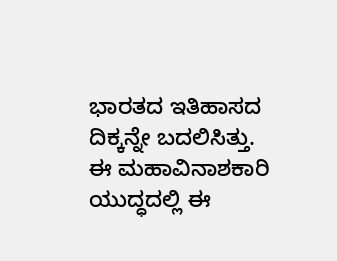ಭಾರತದ ಇತಿಹಾಸದ ದಿಕ್ಕನ್ನೇ ಬದಲಿಸಿತ್ತು. ಈ ಮಹಾವಿನಾಶಕಾರಿ ಯುದ್ಧದಲ್ಲಿ ಈ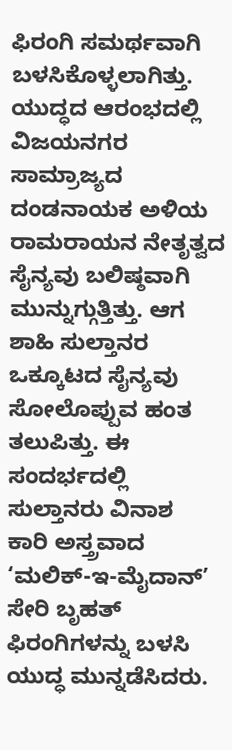ಫಿರಂಗಿ ಸಮರ್ಥವಾಗಿ ಬಳಸಿಕೊಳ್ಳಲಾಗಿತ್ತು. ಯುದ್ಧದ ಆರಂಭದಲ್ಲಿ ವಿಜಯನಗರ ಸಾಮ್ರಾಜ್ಯದ ದಂಡನಾಯಕ ಅಳಿಯ ರಾಮರಾಯನ ನೇತೃತ್ವದ ಸೈನ್ಯವು ಬಲಿಷ್ಠವಾಗಿ ಮುನ್ನುಗ್ಗುತ್ತಿತ್ತು. ಆಗ ಶಾಹಿ ಸುಲ್ತಾನರ ಒಕ್ಕೂಟದ ಸೈನ್ಯವು ಸೋಲೊಪ್ಪುವ ಹಂತ ತಲುಪಿತ್ತು. ಈ ಸಂದರ್ಭದಲ್ಲಿ ಸುಲ್ತಾನರು ವಿನಾಶ
ಕಾರಿ ಅಸ್ತ್ರವಾದ ‘ಮಲಿಕ್-ಇ-ಮೈದಾನ್’ ಸೇರಿ ಬೃಹತ್ ಫಿರಂಗಿಗಳನ್ನು ಬಳಸಿ ಯುದ್ಧ ಮುನ್ನಡೆಸಿದರು.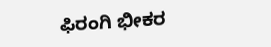ಫಿರಂಗಿ ಭೀಕರ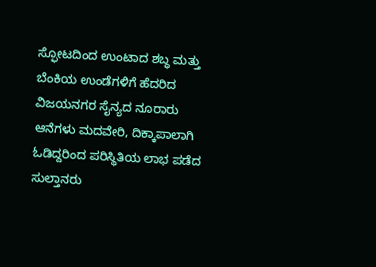ಸ್ಫೋಟದಿಂದ ಉಂಟಾದ ಶಬ್ಧ ಮತ್ತು ಬೆಂಕಿಯ ಉಂಡೆಗಳಿಗೆ ಹೆದರಿದ ವಿಜಯನಗರ ಸೈನ್ಯದ ನೂರಾರು ಆನೆಗಳು ಮದವೇರಿ, ದಿಕ್ಕಾಪಾಲಾಗಿ ಓಡಿದ್ದರಿಂದ ಪರಿಸ್ಥಿತಿಯ ಲಾಭ ಪಡೆದ ಸುಲ್ತಾನರು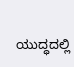ಯುದ್ಧದಲ್ಲಿ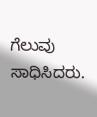ಗೆಲುವು ಸಾಧಿಸಿದರು.